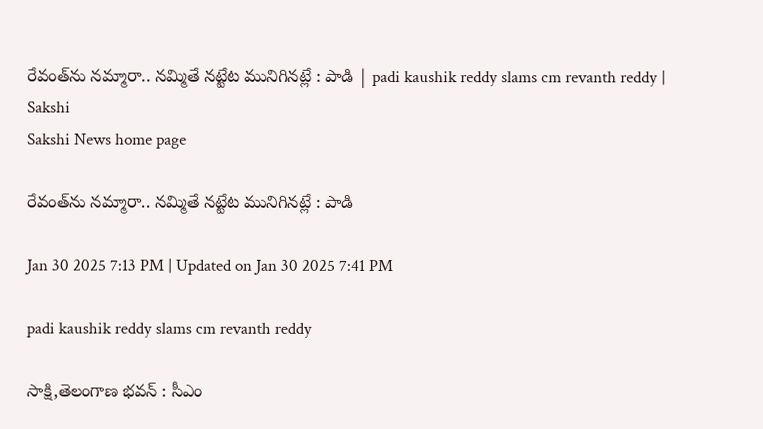రేవంత్‌ను నమ్మారా.. నమ్మితే నట్టేట మునిగినట్లే : పాడి | padi kaushik reddy slams cm revanth reddy | Sakshi
Sakshi News home page

రేవంత్‌ను నమ్మారా.. నమ్మితే నట్టేట మునిగినట్లే : పాడి

Jan 30 2025 7:13 PM | Updated on Jan 30 2025 7:41 PM

padi kaushik reddy slams cm revanth reddy

సాక్షి,తెలంగాణ భవన్‌ : సీఎం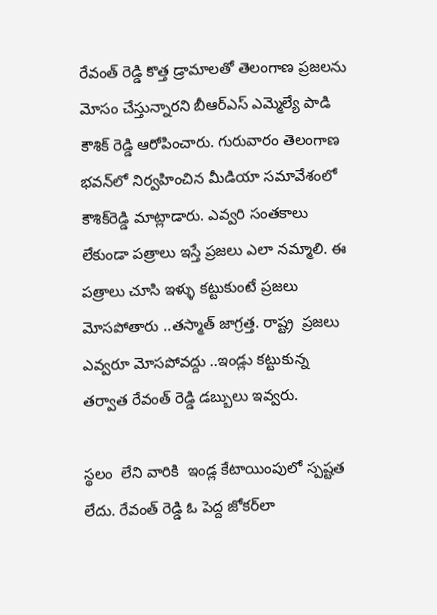రేవంత్ రెడ్డి కొత్త డ్రామాలతో తెలంగాణ ప్రజలను మోసం చేస్తున్నారని బీఆర్‌ఎస్‌ ఎమ్మెల్యే పాడి కౌశిక్‌ రెడ్డి ఆరోపించారు. గురువారం తెలంగాణ భవన్‌లో నిర్వహించిన మీడియా సమావేశంలో కౌశిక్‌రెడ్డి మాట్లాడారు. ఎవ్వరి సంతకాలు లేకుండా పత్రాలు ఇస్తే ప్రజలు ఎలా నమ్మాలి. ఈ పత్రాలు చూసి ఇళ్ళు కట్టుకుంటే ప్రజలు మోసపోతారు ..తస్మాత్ జాగ్రత్త. రాష్ట్ర  ప్రజలు ఎవ్వరూ మోసపోవద్దు ..ఇండ్లు కట్టుకున్న తర్వాత రేవంత్ రెడ్డి డబ్బులు ఇవ్వరు.

స్థలం  లేని వారికి  ఇండ్ల కేటాయింపులో స్పష్టత లేదు. రేవంత్ రెడ్డి ఓ పెద్ద జోకర్‌లా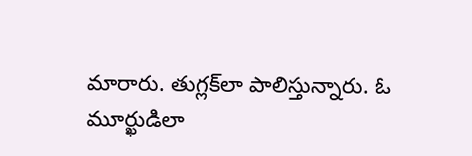మారారు. తుగ్లక్‌లా పాలిస్తున్నారు. ఓ మూర్ఖుడిలా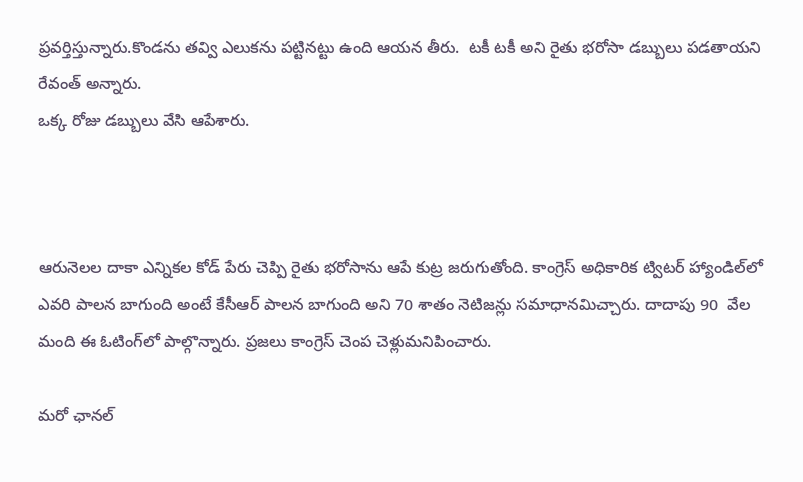ప్రవర్తిస్తున్నారు.కొండను తవ్వి ఎలుకను పట్టినట్టు ఉంది ఆయన తీరు.  టకీ టకీ అని రైతు భరోసా డబ్బులు పడతాయని రేవంత్ అన్నారు.
ఒక్క రోజు డబ్బులు వేసి ఆపేశారు.



ఆరునెలల దాకా ఎన్నికల కోడ్ పేరు చెప్పి రైతు భరోసాను ఆపే కుట్ర జరుగుతోంది. కాంగ్రెస్ అధికారిక ట్విటర్ హ్యాండిల్‌లో ఎవరి పాలన బాగుంది అంటే కేసీఆర్ పాలన బాగుంది అని 70 శాతం నెటిజన్లు సమాధానమిచ్చారు. దాదాపు 90  వేల మంది ఈ ఓటింగ్‌లో పాల్గొన్నారు. ప్రజలు కాంగ్రెస్ చెంప చెళ్లుమనిపించారు.

మరో ఛానల్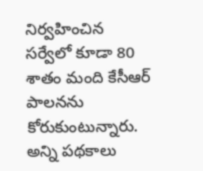నిర్వహించిన సర్వేలో కూడా 80 శాతం మంది కేసీఆర్ పాలనను కోరుకుంటున్నారు. అన్ని పథకాలు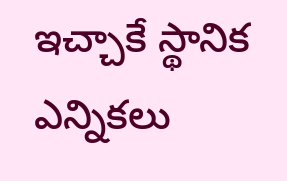ఇచ్చాకే స్థానిక ఎన్నికలు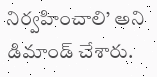నిర్వహించాలి’ అని డిమాండ్‌ చేశారు.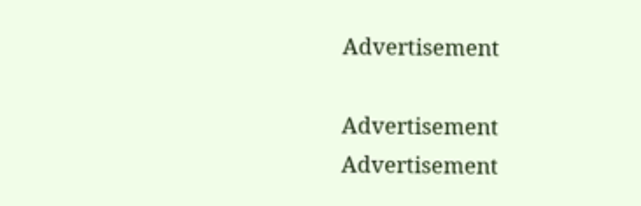Advertisement

Advertisement
Advertisement